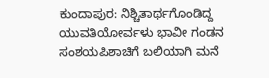ಕುಂದಾಪುರ: ನಿಶ್ಚಿತಾರ್ಥಗೊಂಡಿದ್ದ ಯುವತಿಯೋರ್ವಳು ಭಾವೀ ಗಂಡನ ಸಂಶಯಪಿಶಾಚಿಗೆ ಬಲಿಯಾಗಿ ಮನೆ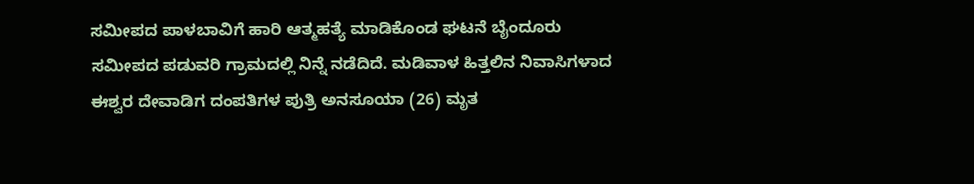ಸಮೀಪದ ಪಾಳಬಾವಿಗೆ ಹಾರಿ ಆತ್ಮಹತ್ಯೆ ಮಾಡಿಕೊಂಡ ಘಟನೆ ಬೈಂದೂರು ಸಮೀಪದ ಪಡುವರಿ ಗ್ರಾಮದಲ್ಲಿ ನಿನ್ನೆ ನಡೆದಿದೆ. ಮಡಿವಾಳ ಹಿತ್ತಲಿನ ನಿವಾಸಿಗಳಾದ ಈಶ್ವರ ದೇವಾಡಿಗ ದಂಪತಿಗಳ ಪುತ್ರಿ ಅನಸೂಯಾ (26) ಮೃತ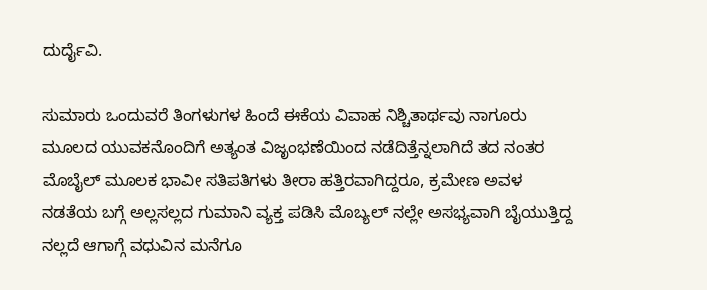ದುರ್ದೈವಿ.

ಸುಮಾರು ಒಂದುವರೆ ತಿಂಗಳುಗಳ ಹಿಂದೆ ಈಕೆಯ ವಿವಾಹ ನಿಶ್ಚಿತಾರ್ಥವು ನಾಗೂರು ಮೂಲದ ಯುವಕನೊಂದಿಗೆ ಅತ್ಯಂತ ವಿಜೃಂಭಣೆಯಿಂದ ನಡೆದಿತ್ತೆನ್ನಲಾಗಿದೆ ತದ ನಂತರ ಮೊಬೈಲ್ ಮೂಲಕ ಭಾವೀ ಸತಿಪತಿಗಳು ತೀರಾ ಹತ್ತಿರವಾಗಿದ್ದರೂ, ಕ್ರಮೇಣ ಅವಳ ನಡತೆಯ ಬಗ್ಗೆ ಅಲ್ಲಸಲ್ಲದ ಗುಮಾನಿ ವ್ಯಕ್ತ ಪಡಿಸಿ ಮೊಬ್ಯಲ್ ನಲ್ಲೇ ಅಸಭ್ಯವಾಗಿ ಬೈಯುತ್ತಿದ್ದ ನಲ್ಲದೆ ಆಗಾಗ್ಗೆ ವಧುವಿನ ಮನೆಗೂ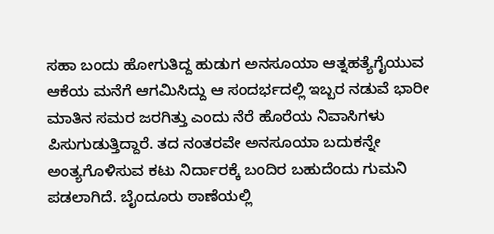ಸಹಾ ಬಂದು ಹೋಗುತಿದ್ದ ಹುಡುಗ ಅನಸೂಯಾ ಆತ್ನಹತ್ಯೆಗೈಯುವ ಆಕೆಯ ಮನೆಗೆ ಆಗಮಿಸಿದ್ದು ಆ ಸಂದರ್ಭದಲ್ಲಿ ಇಬ್ಬರ ನಡುವೆ ಭಾರೀ ಮಾತಿನ ಸಮರ ಜರಗಿತ್ತು ಎಂದು ನೆರೆ ಹೊರೆಯ ನಿವಾಸಿಗಳು ಪಿಸುಗುಡುತ್ತಿದ್ದಾರೆ. ತದ ನಂತರವೇ ಅನಸೂಯಾ ಬದುಕನ್ನೇ ಅಂತ್ಯಗೊಳಿಸುವ ಕಟು ನಿರ್ದಾರಕ್ಕೆ ಬಂದಿರ ಬಹುದೆಂದು ಗುಮನಿ ಪಡಲಾಗಿದೆ. ಬೈಂದೂರು ಠಾಣೆಯಲ್ಲಿ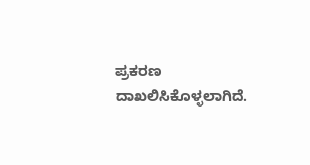ಪ್ರಕರಣ ದಾಖಲಿಸಿಕೊಳ್ಳಲಾಗಿದೆ.